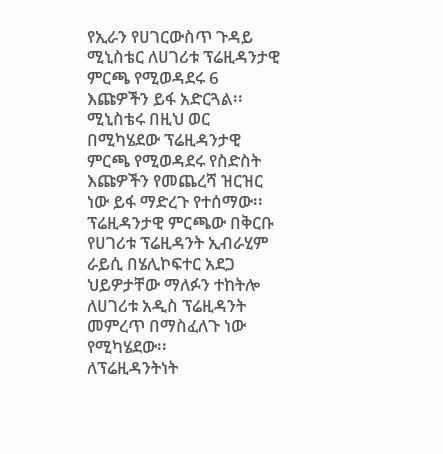የኢራን የሀገርውስጥ ጉዳይ ሚኒስቴር ለሀገሪቱ ፕሬዚዳንታዊ ምርጫ የሚወዳደሩ 6 እጩዎችን ይፋ አድርጓል፡፡
ሚኒስቴሩ በዚህ ወር በሚካሄደው ፕሬዚዳንታዊ ምርጫ የሚወዳደሩ የስድስት እጩዎችን የመጨረሻ ዝርዝር ነው ይፋ ማድረጉ የተሰማው፡፡
ፕሬዚዳንታዊ ምርጫው በቅርቡ የሀገሪቱ ፕሬዚዳንት ኢብራሂም ራይሲ በሄሊኮፍተር አደጋ ህይዎታቸው ማለፉን ተከትሎ ለሀገሪቱ አዲስ ፕሬዚዳንት መምረጥ በማስፈለጉ ነው የሚካሄደው፡፡
ለፕሬዚዳንትነት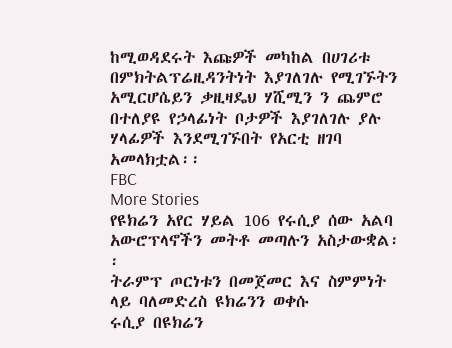ከሚወዳደሩት እጩዎች መካከል በሀገሪቱ በምክትልፕሬዚዳንትነት እያገለገሉ የሚገኙትን አሚርሆሴይን ቃዚዛዴህ ሃሺሚን ን ጨምሮ በተለያዩ የኃላፊነት ቦታዎች እያገለገሉ ያሉ ሃላፊዎች እንደሚገኙበት የአርቲ ዘገባ አመላክቷል፡፡
FBC
More Stories
የዩክሬን አየር ሃይል 106 የሩሲያ ሰው አልባ አውሮፕላኖችን መትቶ መጣሉን አስታውቋል፡፡
ትራምፕ ጦርነቱን በመጀመር እና ስምምነት ላይ ባለመድረስ ዩክሬንን ወቀሱ
ሩሲያ በዩክሬን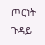ጦርነት ጉዳይ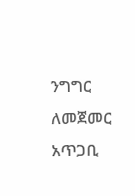ንግግር ለመጀመር አጥጋቢ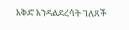እቅድ እንዳልደረሳት ገለጸች